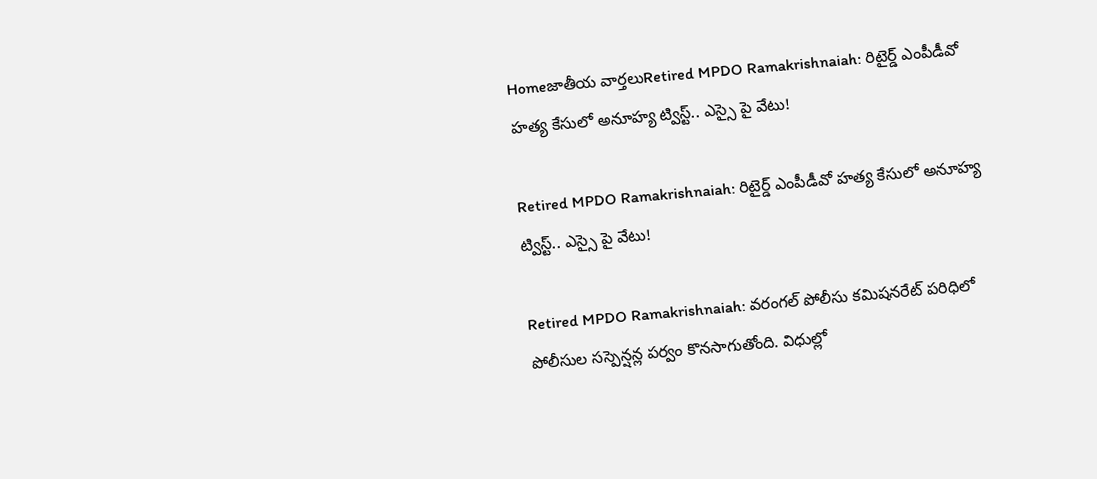Homeజాతీయ వార్తలుRetired MPDO Ramakrishnaiah: రిటైర్డ్‌ ఎంపీడీవో హత్య కేసులో అనూహ్య ట్విస్ట్.. ఎస్సై పై వేటు!

Retired MPDO Ramakrishnaiah: రిటైర్డ్‌ ఎంపీడీవో హత్య కేసులో అనూహ్య ట్విస్ట్.. ఎస్సై పై వేటు!

Retired MPDO Ramakrishnaiah: వరంగల్‌ పోలీసు కమిషనరేట్‌ పరిధిలో పోలీసుల సస్పెన్షన్ల పర్వం కొనసాగుతోంది. విధుల్లో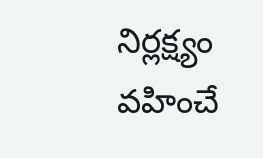నిర్లక్ష్యం వహించే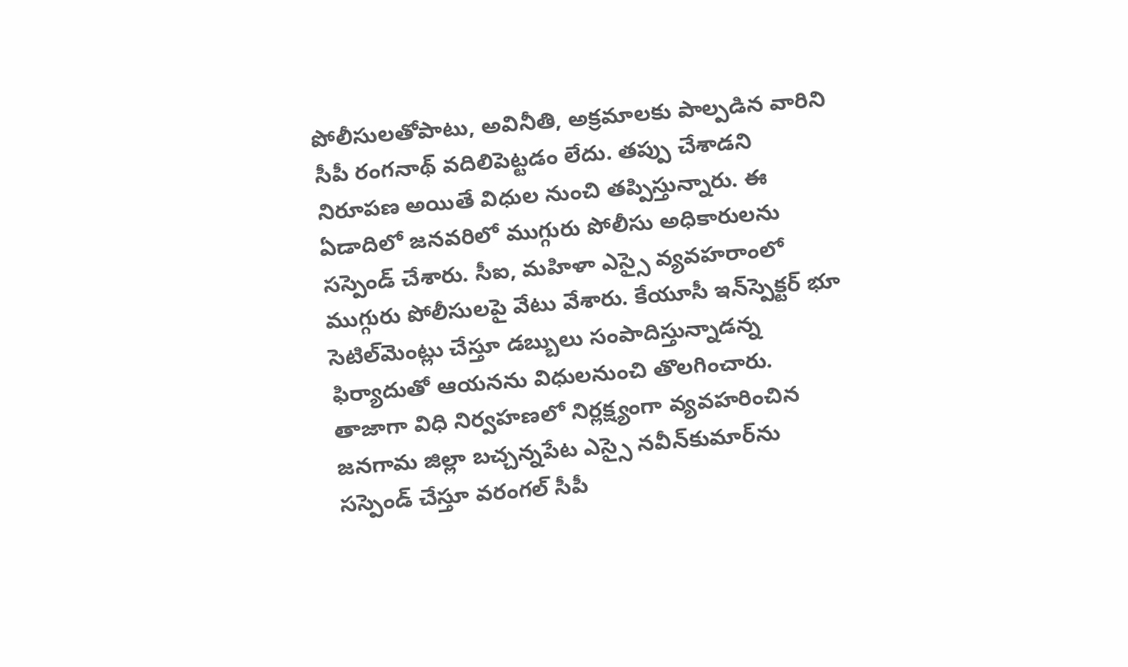పోలీసులతోపాటు, అవినీతి, అక్రమాలకు పాల్పడిన వారిని సీపీ రంగనాథ్‌ వదిలిపెట్టడం లేదు. తప్పు చేశాడని నిరూపణ అయితే విధుల నుంచి తప్పిస్తున్నారు. ఈ ఏడాదిలో జనవరిలో ముగ్గురు పోలీసు అధికారులను సస్పెండ్‌ చేశారు. సీఐ, మహిళా ఎస్సై వ్యవహరాంలో ముగ్గురు పోలీసులపై వేటు వేశారు. కేయూసీ ఇన్‌స్పెక్టర్‌ భూ సెటిల్‌మెంట్లు చేస్తూ డబ్బులు సంపాదిస్తున్నాడన్న ఫిర్యాదుతో ఆయనను విధులనుంచి తొలగించారు. తాజాగా విధి నిర్వహణలో నిర్లక్ష్యంగా వ్యవహరించిన జనగామ జిల్లా బచ్చన్నపేట ఎస్సై నవీన్‌కుమార్‌ను సస్పెండ్‌ చేస్తూ వరంగల్‌ సీపీ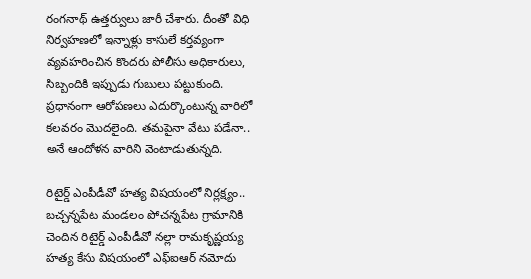రంగనాథ్‌ ఉత్తర్వులు జారీ చేశారు. దీంతో విధి నిర్వహణలో ఇన్నాళ్లు కాసులే కర్తవ్యంగా వ్యవహరించిన కొందరు పోలీసు అధికారులు, సిబ్బందికి ఇప్పుడు గుబులు పట్టుకుంది. ప్రధానంగా ఆరోపణలు ఎదుర్కొంటున్న వారిలో కలవరం మొదలైంది. తమపైనా వేటు పడేనా.. అనే ఆందోళన వారిని వెంటాడుతున్నది.

రిటైర్డ్‌ ఎంపీడీవో హత్య విషయంలో నిర్లక్ష్యం..
బచ్చన్నపేట మండలం పోచన్నపేట గ్రామానికి చెందిన రిటైర్డ్‌ ఎంపీడీవో నల్లా రామకృష్ణయ్య హత్య కేసు విషయంలో ఎఫ్‌ఐఆర్‌ నమోదు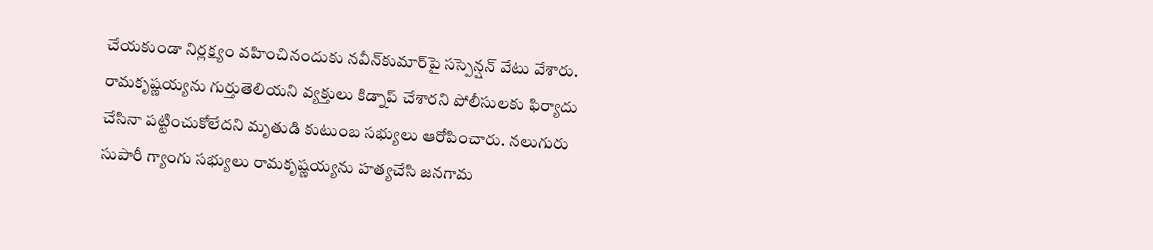చేయకుండా నిర్లక్ష్యం వహించినందుకు నవీన్‌కుమార్‌పై సస్పెన్షన్‌ వేటు వేశారు. రామకృష్ణయ్యను గుర్తుతెలియని వ్యక్తులు కిడ్నాప్‌ చేశారని పోలీసులకు ఫిర్యాదు చేసినా పట్టించుకోలేదని మృతుడి కుటుంబ సభ్యులు ఆరోపించారు. నలుగురు సుపారీ గ్యాంగు సభ్యులు రామకృష్ణయ్యను హత్యచేసి జనగామ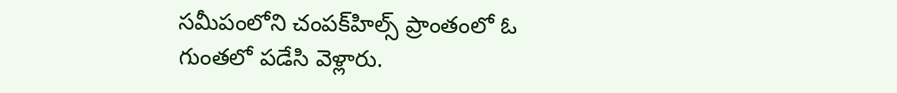సమీపంలోని చంపక్‌హిల్స్‌ ప్రాంతంలో ఓ గుంతలో పడేసి వెళ్లారు.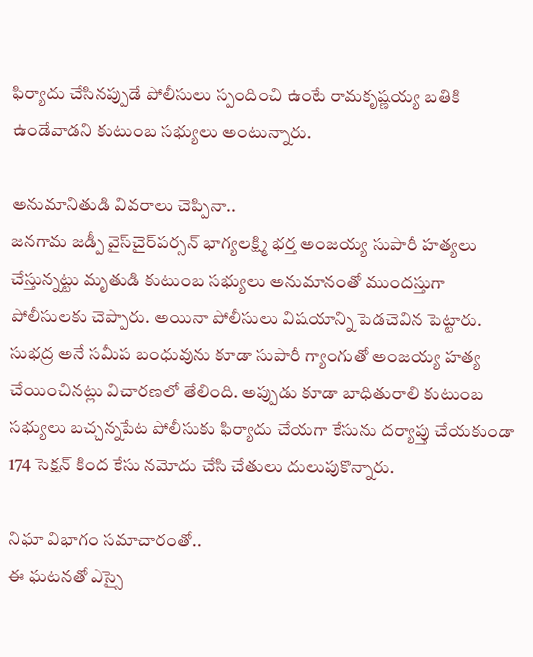ఫిర్యాదు చేసినప్పుడే పోలీసులు స్పందించి ఉంటే రామకృష్ణయ్య బతికి ఉండేవాడని కుటుంబ సభ్యులు అంటున్నారు.

అనుమానితుడి వివరాలు చెప్పినా..
జనగామ జడ్పీ వైస్‌చైర్‌పర్సన్‌ భాగ్యలక్ష్మి భర్త అంజయ్య సుపారీ హత్యలు చేస్తున్నట్టు మృతుడి కుటుంబ సభ్యులు అనుమానంతో ముందస్తుగా పోలీసులకు చెప్పారు. అయినా పోలీసులు విషయాన్ని పెడచెవిన పెట్టారు. సుభద్ర అనే సమీప బంధువును కూడా సుపారీ గ్యాంగుతో అంజయ్య హత్య చేయించినట్లు విచారణలో తేలింది. అప్పుడు కూడా బాధితురాలి కుటుంబ సభ్యులు బచ్చన్నపేట పోలీసుకు ఫిర్యాదు చేయగా కేసును దర్యాప్తు చేయకుండా 174 సెక్షన్‌ కింద కేసు నమోదు చేసి చేతులు దులుపుకొన్నారు.

నిఘా విభాగం సమాచారంతో..
ఈ ఘటనతో ఎస్సై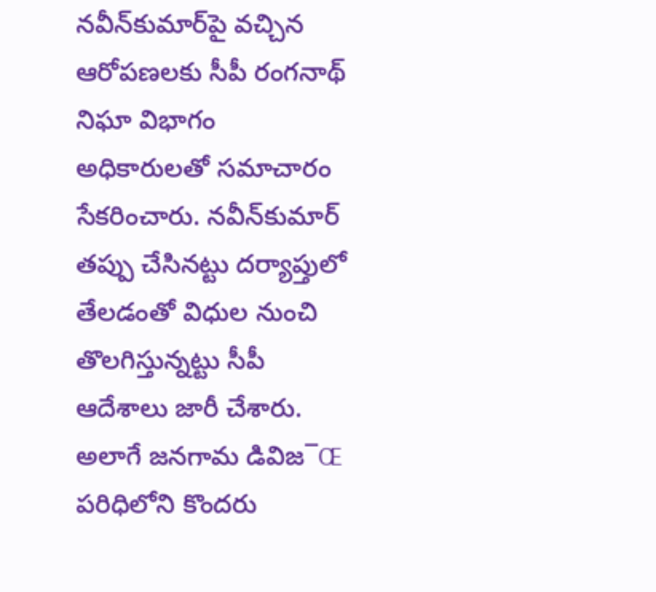నవీన్‌కుమార్‌పై వచ్చిన ఆరోపణలకు సీపీ రంగనాథ్‌ నిఘా విభాగం అధికారులతో సమాచారం సేకరించారు. నవీన్‌కుమార్‌ తప్పు చేసినట్టు దర్యాప్తులో తేలడంతో విధుల నుంచి తొలగిస్తున్నట్టు సీపీ ఆదేశాలు జారీ చేశారు. అలాగే జనగామ డివిజ¯Œ పరిధిలోని కొందరు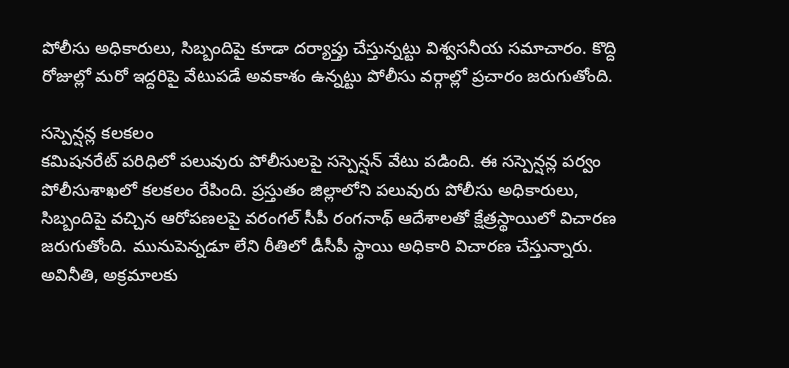పోలీసు అధికారులు, సిబ్బందిపై కూడా దర్యాప్తు చేస్తున్నట్టు విశ్వసనీయ సమాచారం. కొద్ది రోజుల్లో మరో ఇద్దరిపై వేటుపడే అవకాశం ఉన్నట్టు పోలీసు వర్గాల్లో ప్రచారం జరుగుతోంది.

సస్పెన్షన్ల కలకలం
కమిషనరేట్‌ పరిధిలో పలువురు పోలీసులపై సస్పెన్షన్‌ వేటు పడింది. ఈ సస్పెన్షన్ల పర్వం పోలీసుశాఖలో కలకలం రేపింది. ప్రస్తుతం జిల్లాలోని పలువురు పోలీసు అధికారులు, సిబ్బందిపై వచ్చిన ఆరోపణలపై వరంగల్‌ సీపీ రంగనాథ్‌ ఆదేశాలతో క్షేత్రస్థాయిలో విచారణ జరుగుతోంది. మునుపెన్నడూ లేని రీతిలో డీసీపీ స్థాయి అధికారి విచారణ చేస్తున్నారు. అవినీతి, అక్రమాలకు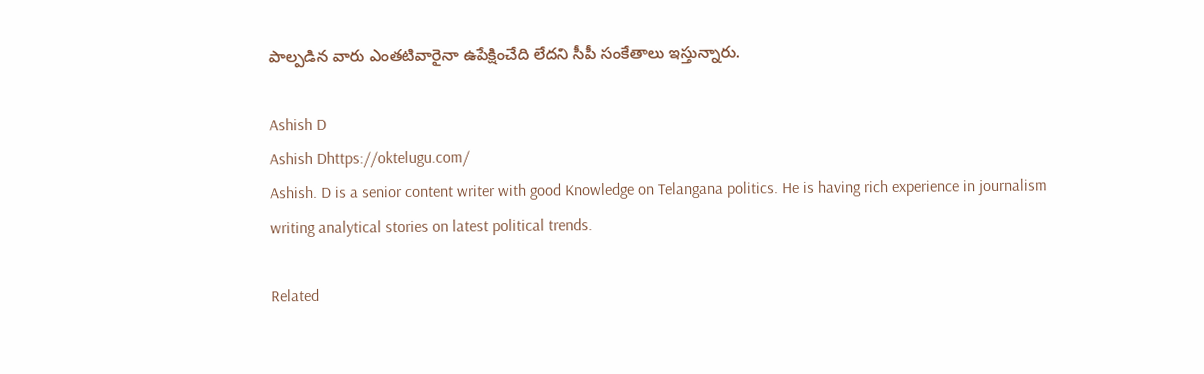పాల్పడిన వారు ఎంతటివారైనా ఉపేక్షించేది లేదని సీపీ సంకేతాలు ఇస్తున్నారు.

Ashish D
Ashish Dhttps://oktelugu.com/
Ashish. D is a senior content writer with good Knowledge on Telangana politics. He is having rich experience in journalism writing analytical stories on latest political trends.

Related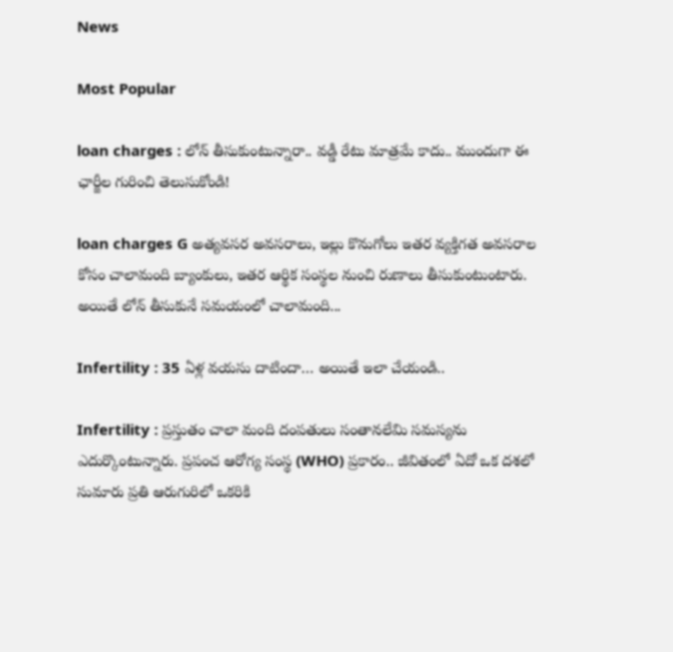News

Most Popular

loan charges : లోన్ తీసుకుంటున్నారా.. వడ్డీ రేటు మాత్రమే కాదు.. ముందుగా ఈ ఛార్జీల గురించి తెలుసుకోండి!

loan charges G అత్యవసర అవసరాలు, ఇల్లు కొనుగోలు ఇతర వ్యక్తిగత అవసరాల కోసం చాలామంది బ్యాంకులు, ఇతర ఆర్థిక సంస్థల నుంచి రుణాలు తీసుకుంటుంటారు. అయితే లోన్ తీసుకునే సమయంలో చాలామంది...

Infertility : 35 ఏళ్ల వయసు దాటిందా… అయితే ఇలా చేయండి..

Infertility : ప్రస్తుతం చాలా మంది దంపతులు సంతానలేమి సమస్యను ఎదుర్కొంటున్నారు. ప్రపంచ ఆరోగ్య సంస్థ (WHO) ప్రకారం.. జీవితంలో ఏదో ఒక దశలో సుమారు ప్రతి ఆరుగురిలో ఒకరికి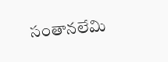సంతానలేమి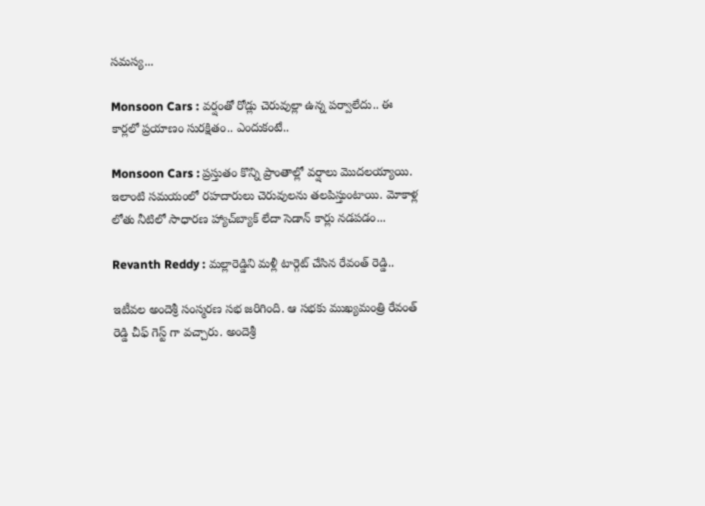సమస్య...

Monsoon Cars : వర్షంతో రోడ్లు చెరువుల్లా ఉన్న పర్వాలేదు.. ఈ కార్లలో ప్రయాణం సురక్షితం.. ఎందుకంటే..

Monsoon Cars : ప్రస్తుతం కొన్ని ప్రాంతాల్లో వర్షాలు మొదలయ్యాయి. ఇలాంటి సమయంలో రహదారులు చెరువులను తలపిస్తుంటాయి. మోకాళ్ల లోతు నీటిలో సాధారణ హ్యాచ్‌బ్యాక్ లేదా సెడాన్ కార్లు నడపడం...

Revanth Reddy : మల్లారెడ్డిని మళ్లీ టార్గెట్ చేసిన రేవంత్ రెడ్డి..

ఇటీవల అందెశ్రీ సంస్మరణ సభ జరిగింది. ఆ సభకు ముఖ్యమంత్రి రేవంత్ రెడ్డి చీఫ్ గెస్ట్ గా వచ్చారు. అందెశ్రీ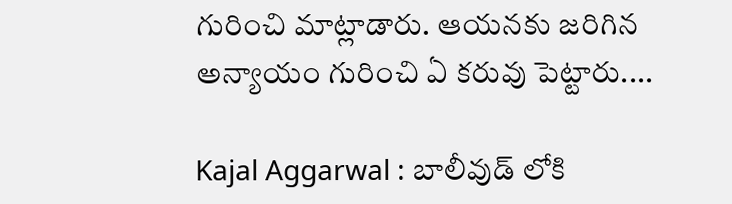గురించి మాట్లాడారు. ఆయనకు జరిగిన అన్యాయం గురించి ఏ కరువు పెట్టారు....

Kajal Aggarwal : బాలీవుడ్ లోకి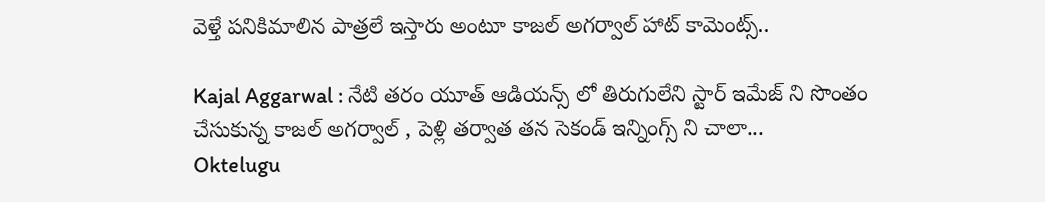వెళ్తే పనికిమాలిన పాత్రలే ఇస్తారు అంటూ కాజల్ అగర్వాల్ హాట్ కామెంట్స్..

Kajal Aggarwal : నేటి తరం యూత్ ఆడియన్స్ లో తిరుగులేని స్టార్ ఇమేజ్ ని సొంతం చేసుకున్న కాజల్ అగర్వాల్ , పెళ్లి తర్వాత తన సెకండ్ ఇన్నింగ్స్ ని చాలా...
Oktelugu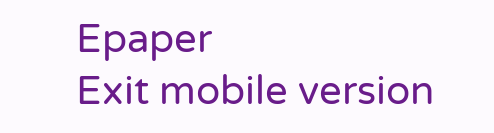Epaper
Exit mobile version